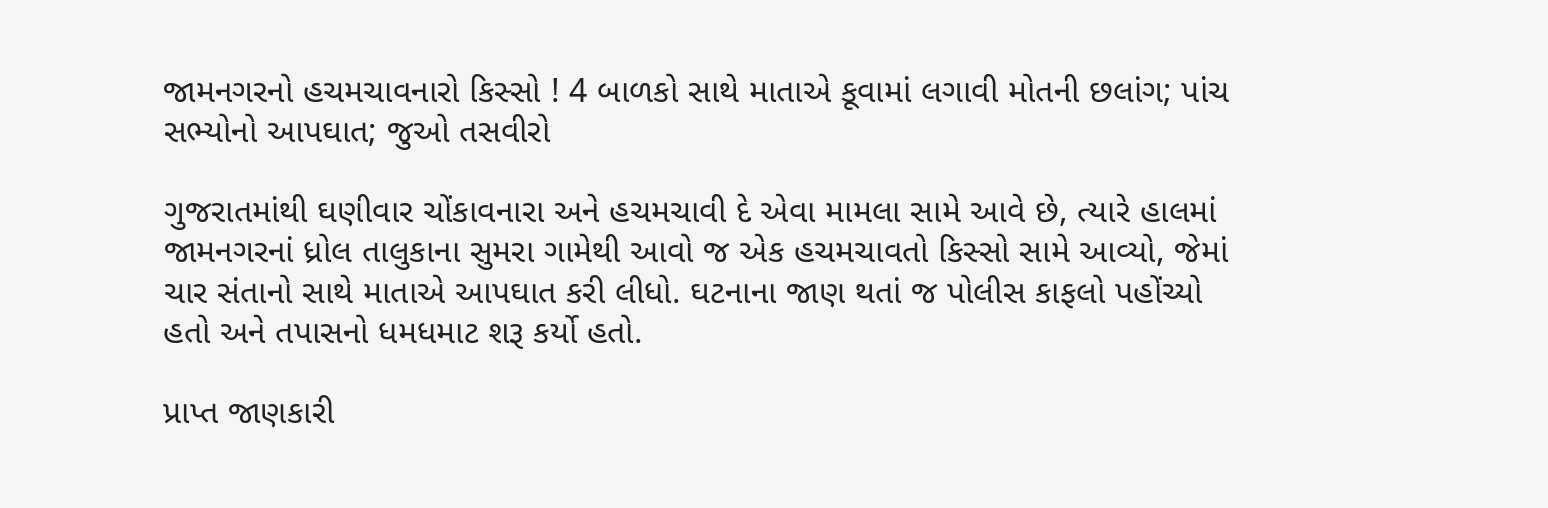જામનગરનો હચમચાવનારો કિસ્સો ! 4 બાળકો સાથે માતાએ કૂવામાં લગાવી મોતની છલાંગ; પાંચ સભ્યોનો આપઘાત; જુઓ તસવીરો

ગુજરાતમાંથી ઘણીવાર ચોંકાવનારા અને હચમચાવી દે એવા મામલા સામે આવે છે, ત્યારે હાલમાં જામનગરનાં ધ્રોલ તાલુકાના સુમરા ગામેથી આવો જ એક હચમચાવતો કિસ્સો સામે આવ્યો, જેમાં ચાર સંતાનો સાથે માતાએ આપઘાત કરી લીધો. ઘટનાના જાણ થતાં જ પોલીસ કાફલો પહોંચ્યો હતો અને તપાસનો ધમધમાટ શરૂ કર્યો હતો.

પ્રાપ્ત જાણકારી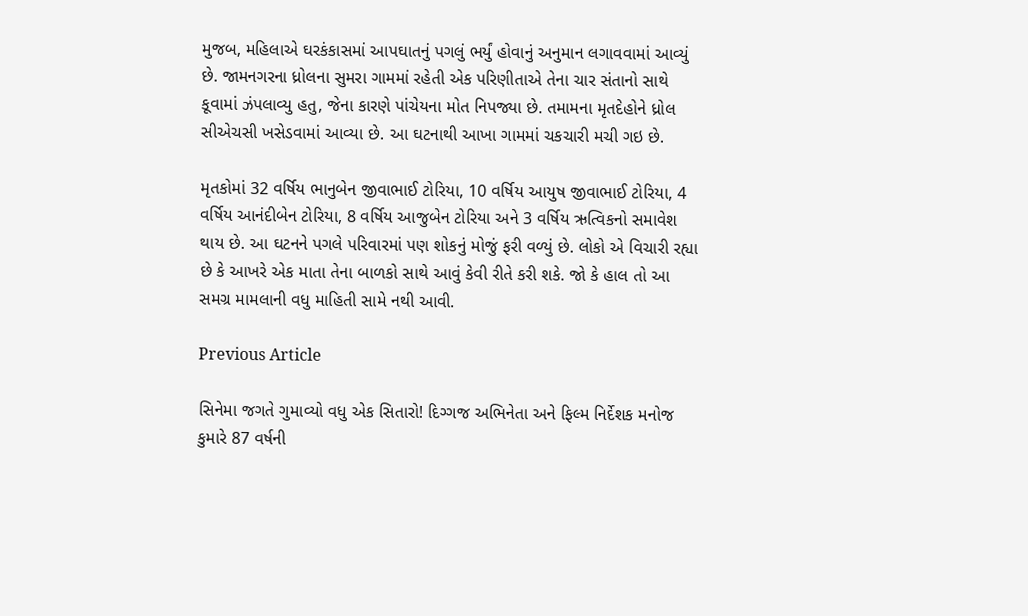મુજબ, મહિલાએ ઘરકંકાસમાં આપઘાતનું પગલું ભર્યું હોવાનું અનુમાન લગાવવામાં આવ્યું છે. જામનગરના ધ્રોલના સુમરા ગામમાં રહેતી એક પરિણીતાએ તેના ચાર સંતાનો સાથે કૂવામાં ઝંપલાવ્યુ હતુ, જેના કારણે પાંચેયના મોત નિપજ્યા છે. તમામના મૃતદેહોને ધ્રોલ સીએચસી ખસેડવામાં આવ્યા છે. આ ઘટનાથી આખા ગામમાં ચકચારી મચી ગઇ છે.

મૃતકોમાં 32 વર્ષિય ભાનુબેન જીવાભાઈ ટોરિયા, 10 વર્ષિય આયુષ જીવાભાઈ ટોરિયા, 4 વર્ષિય આનંદીબેન ટોરિયા, 8 વર્ષિય આજુબેન ટોરિયા અને 3 વર્ષિય ઋત્વિકનો સમાવેશ થાય છે. આ ઘટનને પગલે પરિવારમાં પણ શોકનું મોજું ફરી વળ્યું છે. લોકો એ વિચારી રહ્યા છે કે આખરે એક માતા તેના બાળકો સાથે આવું કેવી રીતે કરી શકે. જો કે હાલ તો આ સમગ્ર મામલાની વધુ માહિતી સામે નથી આવી.

Previous Article

સિનેમા જગતે ગુમાવ્યો વધુ એક સિતારો! દિગ્ગજ અભિનેતા અને ફિલ્મ નિર્દેશક મનોજ કુમારે 87 વર્ષની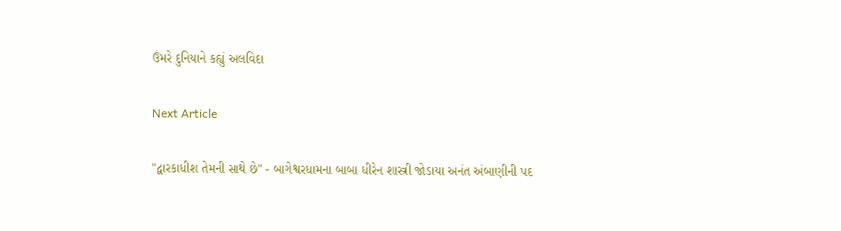ઉંમરે દુનિયાને કહ્યું અલવિદા

Next Article

"દ્વારકાધીશ તેમની સાથે છે" - બાગેશ્વરધામના બાબા ધીરેન શાસ્ત્રી જોડાયા અનંત અંબાણીની પદ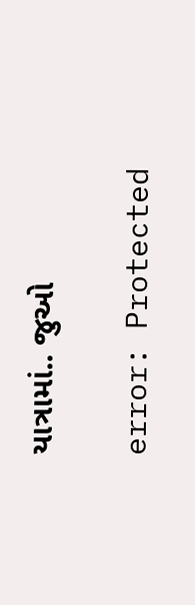યાત્રામાં.. જુઓ

error: Protected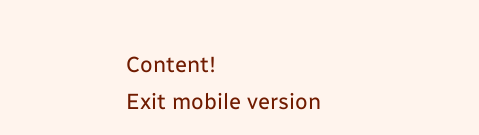Content!
Exit mobile version